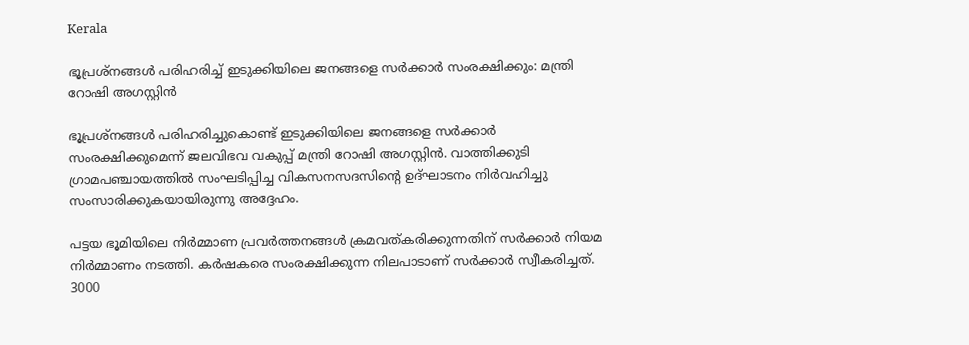Kerala

ഭൂപ്രശ്നങ്ങൾ പരിഹരിച്ച് ഇടുക്കിയിലെ ജനങ്ങളെ സർക്കാർ സംരക്ഷിക്കും: മന്ത്രി റോഷി അഗസ്റ്റിൻ

ഭൂപ്രശ്നങ്ങൾ പരിഹരിച്ചുകൊണ്ട് ഇടുക്കിയിലെ ജനങ്ങളെ സർക്കാർ സംരക്ഷിക്കുമെന്ന് ജലവിഭവ വകുപ്പ് മന്ത്രി റോഷി അഗസ്റ്റിൻ. വാത്തിക്കുടി ഗ്രാമപഞ്ചായത്തില്‍ സംഘടിപ്പിച്ച വികസനസദസിന്റെ ഉദ്ഘാടനം നിർവഹിച്ചു സംസാരിക്കുകയായിരുന്നു അദ്ദേഹം.

പട്ടയ ഭൂമിയിലെ നിർമ്മാണ പ്രവർത്തനങ്ങൾ ക്രമവത്കരിക്കുന്നതിന് സർക്കാർ നിയമ നിർമ്മാണം നടത്തി. കർഷകരെ സംരക്ഷിക്കുന്ന നിലപാടാണ് സർക്കാർ സ്വീകരിച്ചത്. 3000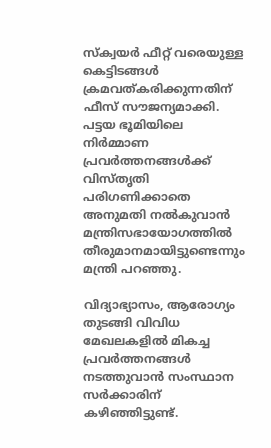സ്ക്വയർ ഫീറ്റ് വരെയുള്ള കെട്ടിടങ്ങൾ ക്രമവത്കരിക്കുന്നതിന് ഫീസ് സൗജന്യമാക്കി. പട്ടയ ഭൂമിയിലെ നിർമ്മാണ പ്രവർത്തനങ്ങൾക്ക് വിസ്തൃതി പരിഗണിക്കാതെ അനുമതി നൽകുവാൻ  മന്ത്രിസഭായോഗത്തിൽ തീരുമാനമായിട്ടുണ്ടെന്നും മന്ത്രി പറഞ്ഞു.

വിദ്യാഭ്യാസം, ആരോഗ്യം തുടങ്ങി വിവിധ മേഖലകളിൽ മികച്ച പ്രവർത്തനങ്ങൾ നടത്തുവാൻ സംസ്ഥാന സർക്കാരിന് കഴിഞ്ഞിട്ടുണ്ട്.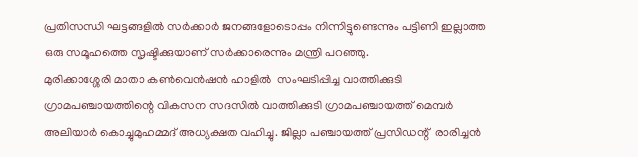പ്രതിസന്ധി ഘട്ടങ്ങളിൽ സർക്കാർ ജനങ്ങളോടൊപ്പം നിന്നിട്ടുണ്ടെന്നും പട്ടിണി ഇല്ലാത്ത ഒരു സമൂഹത്തെ സൃഷ്ടിക്കുയാണ് സർക്കാരെന്നും മന്ത്രി പറഞ്ഞു.
മുരിക്കാശ്ശേരി മാതാ കൺവെൻഷൻ ഹാളിൽ  സംഘടിപ്പിച്ച വാത്തിക്കുടി ഗ്രാമപഞ്ചായത്തിന്റെ വികസന സദസിൽ വാത്തിക്കുടി ഗ്രാമപഞ്ചായത്ത് മെമ്പർ അലിയാർ കൊച്ചുമുഹമ്മദ് അധ്യക്ഷത വഹിച്ചു. ജില്ലാ പഞ്ചായത്ത് പ്രസിഡന്റ്  രാരിച്ചൻ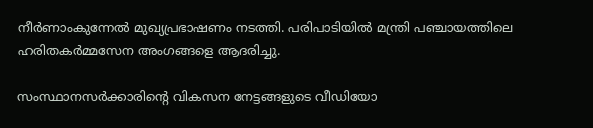നീർണാംകുന്നേൽ മുഖ്യപ്രഭാഷണം നടത്തി. പരിപാടിയിൽ മന്ത്രി പഞ്ചായത്തിലെ ഹരിതകർമ്മസേന അംഗങ്ങളെ ആദരിച്ചു.

സംസ്ഥാനസര്‍ക്കാരിന്റെ വികസന നേട്ടങ്ങളുടെ വീഡിയോ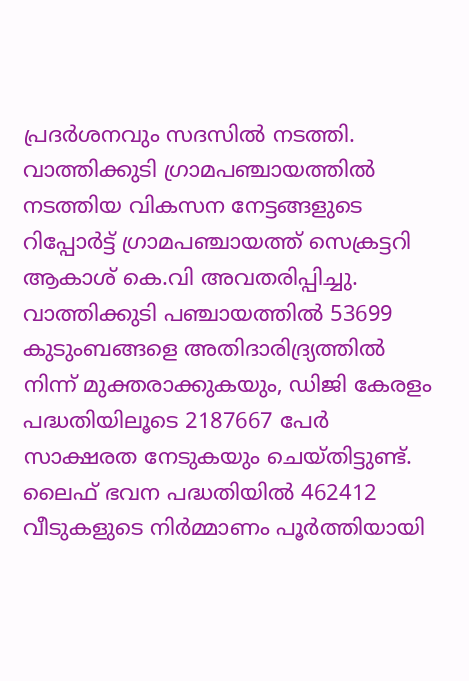പ്രദര്‍ശനവും സദസിൽ നടത്തി. വാത്തിക്കുടി ഗ്രാമപഞ്ചായത്തില്‍  നടത്തിയ വികസന നേട്ടങ്ങളുടെ റിപ്പോര്‍ട്ട് ഗ്രാമപഞ്ചായത്ത് സെക്രട്ടറി ആകാശ് കെ.വി അവതരിപ്പിച്ചു. വാത്തിക്കുടി പഞ്ചായത്തിൽ 53699 കുടുംബങ്ങളെ അതിദാരിദ്ര്യത്തിൽ നിന്ന് മുക്തരാക്കുകയും, ഡിജി കേരളം പദ്ധതിയിലൂടെ 2187667 പേർ സാക്ഷരത നേടുകയും ചെയ്തിട്ടുണ്ട്. ലൈഫ് ഭവന പദ്ധതിയിൽ 462412 വീടുകളുടെ നിർമ്മാണം പൂർത്തിയായി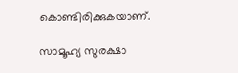കൊണ്ടിരിക്കുകയാണ്.

സാമൂഹ്യ സുരക്ഷാ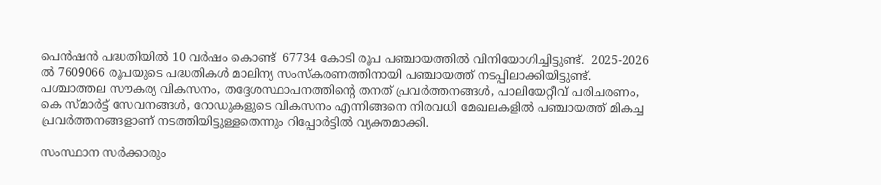പെൻഷൻ പദ്ധതിയിൽ 10 വർഷം കൊണ്ട്  67734 കോടി രൂപ പഞ്ചായത്തിൽ വിനിയോഗിച്ചിട്ടുണ്ട്.  2025-2026 ൽ 7609066 രൂപയുടെ പദ്ധതികൾ മാലിന്യ സംസ്കരണത്തിനായി പഞ്ചായത്ത് നടപ്പിലാക്കിയിട്ടുണ്ട്. പശ്ചാത്തല സൗകര്യ വികസനം, തദ്ദേശസ്ഥാപനത്തിന്റെ തനത് പ്രവർത്തനങ്ങൾ, പാലിയേറ്റീവ് പരിചരണം, കെ സ്മാർട്ട്‌ സേവനങ്ങൾ, റോഡുകളുടെ വികസനം എന്നിങ്ങനെ നിരവധി മേഖലകളിൽ പഞ്ചായത്ത് മികച്ച പ്രവർത്തനങ്ങളാണ് നടത്തിയിട്ടുള്ളതെന്നും റിപ്പോർട്ടിൽ വ്യക്തമാക്കി.

സംസ്ഥാന സര്‍ക്കാരും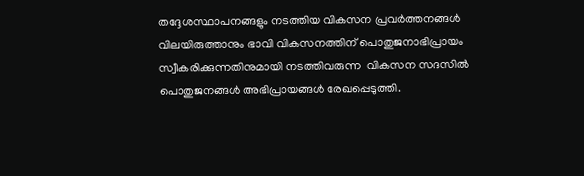തദ്ദേശസ്ഥാപനങ്ങളും നടത്തിയ വികസന പ്രവര്‍ത്തനങ്ങള്‍ വിലയിരുത്താനും ഭാവി വികസനത്തിന് പൊതുജനാഭിപ്രായം സ്വീകരിക്കുന്നതിനുമായി നടത്തിവരുന്ന  വികസന സദസിൽ  പൊതുജനങ്ങൾ അഭിപ്രായങ്ങൾ രേഖപ്പെടുത്തി.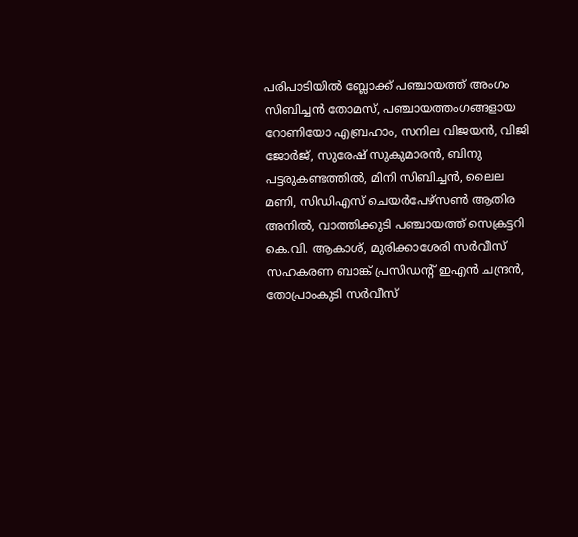പരിപാടിയിൽ ബ്ലോക്ക് പഞ്ചായത്ത് അംഗം സിബിച്ചൻ തോമസ്, പഞ്ചായത്തംഗങ്ങളായ റോണിയോ എബ്രഹാം, സനില വിജയൻ, വിജി ജോർജ്, സുരേഷ് സുകുമാരൻ, ബിനു പട്ടരുകണ്ടത്തിൽ, മിനി സിബിച്ചൻ, ലൈല മണി, സിഡിഎസ് ചെയർപേഴ്സൺ ആതിര അനിൽ, വാത്തിക്കുടി പഞ്ചായത്ത് സെക്രട്ടറി കെ.വി. ആകാശ്, മുരിക്കാശേരി സർവീസ് സഹകരണ ബാങ്ക് പ്രസിഡൻ്റ് ഇഎൻ ചന്ദ്രൻ, തോപ്രാംകുടി സർവീസ്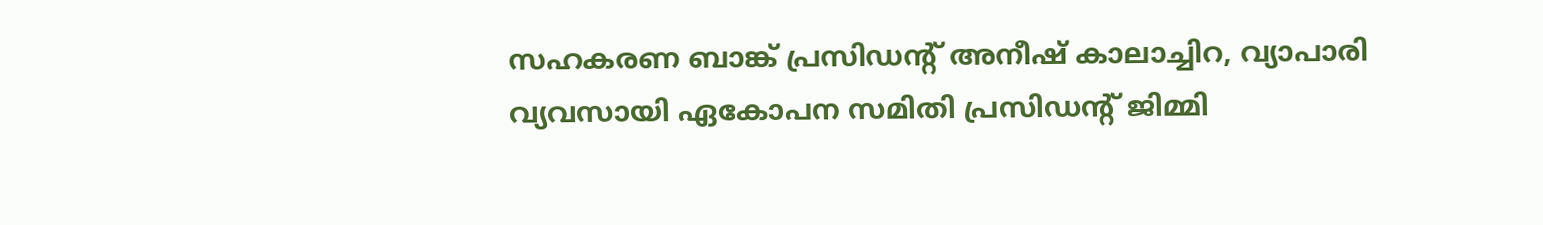സഹകരണ ബാങ്ക് പ്രസിഡൻ്റ് അനീഷ് കാലാച്ചിറ, വ്യാപാരി വ്യവസായി ഏകോപന സമിതി പ്രസിഡൻ്റ് ജിമ്മി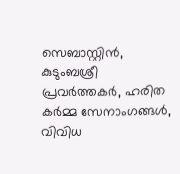സെബാസ്റ്റിൻ, കുടുംബശ്രീ പ്രവർത്തകർ, ഹരിത കർമ്മ സേനാംഗങ്ങൾ, വിവിധ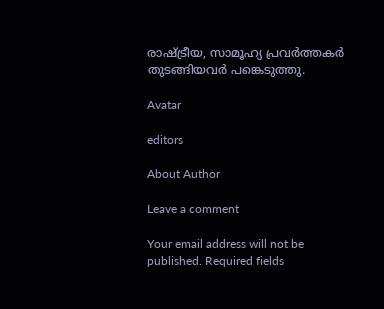രാഷ്ട്രീയ, സാമൂഹ്യ പ്രവർത്തകർ തുടങ്ങിയവർ പങ്കെടുത്തു.

Avatar

editors

About Author

Leave a comment

Your email address will not be published. Required fields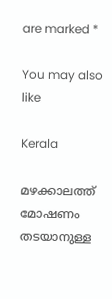are marked *

You may also like

Kerala

മഴക്കാലത്ത് മോഷണം തടയാനുള്ള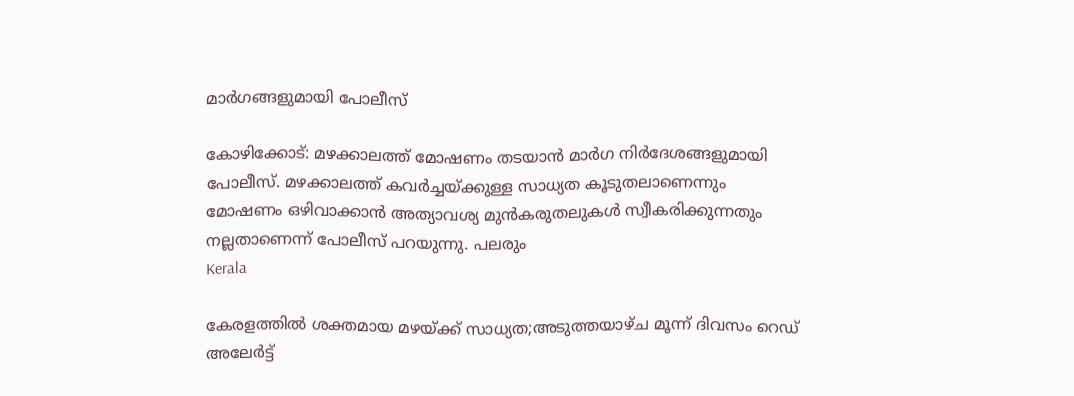മാര്‍ഗങ്ങളുമായി പോലീസ്‌

കോഴിക്കോട്: മഴക്കാലത്ത് മോഷണം തടയാന്‍ മാര്‍ഗ നിര്‍ദേശങ്ങളുമായി പോലീസ്. മഴക്കാലത്ത് കവര്‍ച്ചയ്ക്കുള്ള സാധ്യത കൂടുതലാണെന്നും മോഷണം ഒഴിവാക്കാന്‍ അത്യാവശ്യ മുന്‍കരുതലുകള്‍ സ്വീകരിക്കുന്നതും നല്ലതാണെന്ന് പോലീസ് പറയുന്നു. പലരും
Kerala

കേരളത്തില്‍ ശക്തമായ മഴയ്ക്ക് സാധ്യത;അടുത്തയാഴ്ച മൂന്ന് ദിവസം റെഡ് അലേര്‍ട്ട്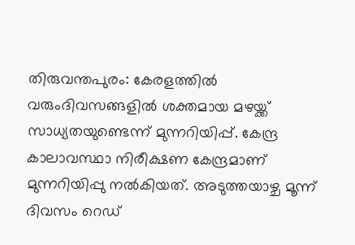തിരുവന്തപുരം: കേരളത്തില്‍ വരുംദിവസങ്ങളില്‍ ശക്തമായ മഴയ്ക്ക് സാധ്യതയുണ്ടെന്ന് മുന്നറിയിപ്പ്. കേന്ദ്ര കാലാവസ്ഥാ നിരീക്ഷണ കേന്ദ്രമാണ് മുന്നറിയിപ്പു നല്‍കിയത്. അടുത്തയാഴ്ച മൂന്ന് ദിവസം റെഡ്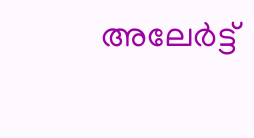അലേര്‍ട്ട്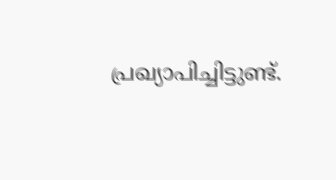പ്രഖ്യാപിച്ചിട്ടുണ്ട്.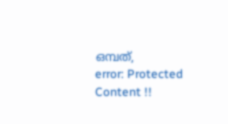ഒമ്പത്,
error: Protected Content !!